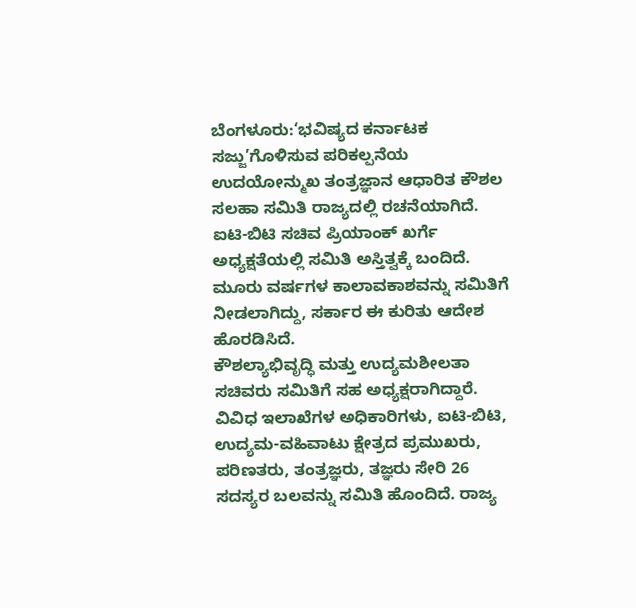ಬೆಂಗಳೂರು:‘ಭವಿಷ್ಯದ ಕರ್ನಾಟಕ ಸಜ್ಜು’ಗೊಳಿಸುವ ಪರಿಕಲ್ಪನೆಯ ಉದಯೋನ್ಮುಖ ತಂತ್ರಜ್ಞಾನ ಆಧಾರಿತ ಕೌಶಲ ಸಲಹಾ ಸಮಿತಿ ರಾಜ್ಯದಲ್ಲಿ ರಚನೆಯಾಗಿದೆ. ಐಟಿ-ಬಿಟಿ ಸಚಿವ ಪ್ರಿಯಾಂಕ್ ಖರ್ಗೆ ಅಧ್ಯಕ್ಷತೆಯಲ್ಲಿ ಸಮಿತಿ ಅಸ್ತಿತ್ವಕ್ಕೆ ಬಂದಿದೆ. ಮೂರು ವರ್ಷಗಳ ಕಾಲಾವಕಾಶವನ್ನು ಸಮಿತಿಗೆ ನೀಡಲಾಗಿದ್ದು, ಸರ್ಕಾರ ಈ ಕುರಿತು ಆದೇಶ ಹೊರಡಿಸಿದೆ.
ಕೌಶಲ್ಯಾಭಿವೃದ್ಧಿ ಮತ್ತು ಉದ್ಯಮಶೀಲತಾ ಸಚಿವರು ಸಮಿತಿಗೆ ಸಹ ಅಧ್ಯಕ್ಷರಾಗಿದ್ದಾರೆ. ವಿವಿಧ ಇಲಾಖೆಗಳ ಅಧಿಕಾರಿಗಳು, ಐಟಿ-ಬಿಟಿ, ಉದ್ಯಮ-ವಹಿವಾಟು ಕ್ಷೇತ್ರದ ಪ್ರಮುಖರು, ಪರಿಣತರು, ತಂತ್ರಜ್ಞರು, ತಜ್ಞರು ಸೇರಿ 26 ಸದಸ್ಯರ ಬಲವನ್ನು ಸಮಿತಿ ಹೊಂದಿದೆ. ರಾಜ್ಯ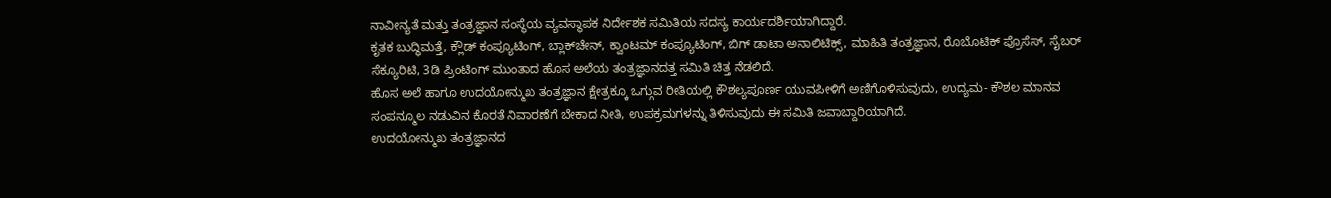ನಾವೀನ್ಯತೆ ಮತ್ತು ತಂತ್ರಜ್ಞಾನ ಸಂಸ್ಥೆಯ ವ್ಯವಸ್ಥಾಪಕ ನಿರ್ದೇಶಕ ಸಮಿತಿಯ ಸದಸ್ಯ ಕಾರ್ಯದರ್ಶಿಯಾಗಿದ್ದಾರೆ.
ಕೃತಕ ಬುದ್ಧಿಮತ್ತೆ, ಕ್ಲೌಡ್ ಕಂಪ್ಯೂಟಿಂಗ್, ಬ್ಲಾಕ್‌ಚೇನ್, ಕ್ವಾಂಟಮ್ ಕಂಪ್ಯೂಟಿಂಗ್, ಬಿಗ್ ಡಾಟಾ ಅನಾಲಿಟಿಕ್ಸ್, ಮಾಹಿತಿ ತಂತ್ರಜ್ಞಾನ, ರೊಬೊಟಿಕ್ ಪ್ರೊಸೆಸ್, ಸೈಬರ್ ಸೆಕ್ಯೂರಿಟಿ, 3ಡಿ ಪ್ರಿಂಟಿಂಗ್ ಮುಂತಾದ ಹೊಸ ಅಲೆಯ ತಂತ್ರಜ್ಞಾನದತ್ತ ಸಮಿತಿ ಚಿತ್ತ ನೆಡಲಿದೆ.
ಹೊಸ ಅಲೆ ಹಾಗೂ ಉದಯೋನ್ಮುಖ ತಂತ್ರಜ್ಞಾನ ಕ್ಷೇತ್ರಕ್ಕೂ ಒಗ್ಗುವ ರೀತಿಯಲ್ಲಿ ಕೌಶಲ್ಯಪೂರ್ಣ ಯುವಪೀಳಿಗೆ ಅಣಿಗೊಳಿಸುವುದು, ಉದ್ಯಮ- ಕೌಶಲ ಮಾನವ ಸಂಪನ್ಮೂಲ ನಡುವಿನ ಕೊರತೆ ನಿವಾರಣೆಗೆ ಬೇಕಾದ ನೀತಿ, ಉಪಕ್ರಮಗಳನ್ನು ತಿಳಿಸುವುದು ಈ ಸಮಿತಿ ಜವಾಬ್ದಾರಿಯಾಗಿದೆ.
ಉದಯೋನ್ಮುಖ ತಂತ್ರಜ್ಞಾನದ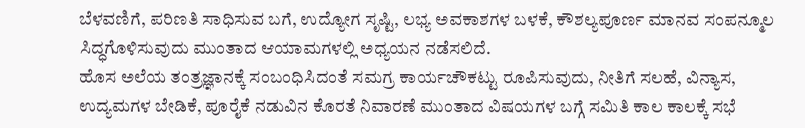ಬೆಳವಣಿಗೆ, ಪರಿಣತಿ ಸಾಧಿಸುವ ಬಗೆ, ಉದ್ಯೋಗ ಸೃಷ್ಟಿ, ಲಭ್ಯ ಅವಕಾಶಗಳ ಬಳಕೆ, ಕೌಶಲ್ಯಪೂರ್ಣ ಮಾನವ ಸಂಪನ್ಮೂಲ ಸಿದ್ಧಗೊಳಿಸುವುದು ಮುಂತಾದ ಆಯಾಮಗಳಲ್ಲಿ ಅಧ್ಯಯನ ನಡೆಸಲಿದೆ.
ಹೊಸ ಅಲೆಯ ತಂತ್ರಜ್ಞಾನಕ್ಕೆ ಸಂಬಂಧಿಸಿದಂತೆ ಸಮಗ್ರ ಕಾರ್ಯಚೌಕಟ್ಟು ರೂಪಿಸುವುದು, ನೀತಿಗೆ ಸಲಹೆ, ವಿನ್ಯಾಸ, ಉದ್ಯಮಗಳ ಬೇಡಿಕೆ, ಪೂರೈಕೆ ನಡುವಿನ ಕೊರತೆ ನಿವಾರಣೆ ಮುಂತಾದ ವಿಷಯಗಳ ಬಗ್ಗೆ ಸಮಿತಿ ಕಾಲ ಕಾಲಕ್ಕೆ ಸಭೆ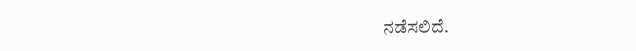ನಡೆಸಲಿದೆ.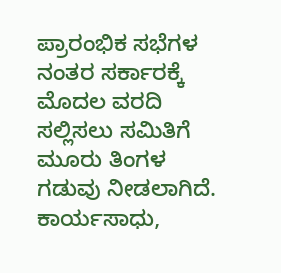ಪ್ರಾರಂಭಿಕ ಸಭೆಗಳ ನಂತರ ಸರ್ಕಾರಕ್ಕೆ ಮೊದಲ ವರದಿ ಸಲ್ಲಿಸಲು ಸಮಿತಿಗೆ ಮೂರು ತಿಂಗಳ ಗಡುವು ನೀಡಲಾಗಿದೆ. ಕಾರ್ಯಸಾಧು,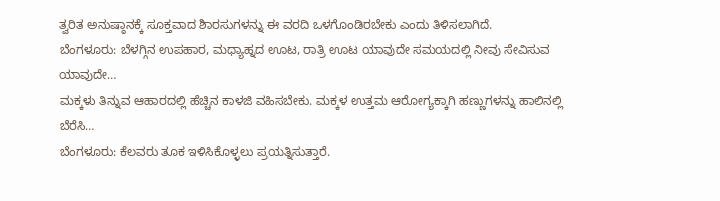ತ್ವರಿತ ಅನುಷ್ಠಾನಕ್ಕೆ ಸೂಕ್ತವಾದ ಶಿಾರಸುಗಳನ್ನು ಈ ವರದಿ ಒಳಗೊಂಡಿರಬೇಕು ಎಂದು ತಿಳಿಸಲಾಗಿದೆ.
ಬೆಂಗಳೂರು: ಬೆಳಗ್ಗಿನ ಉಪಹಾರ, ಮಧ್ಯಾಹ್ನದ ಊಟ, ರಾತ್ರಿ ಊಟ ಯಾವುದೇ ಸಮಯದಲ್ಲಿ ನೀವು ಸೇವಿಸುವ ಯಾವುದೇ…
ಮಕ್ಕಳು ತಿನ್ನುವ ಆಹಾರದಲ್ಲಿ ಹೆಚ್ಚಿನ ಕಾಳಜಿ ವಹಿಸಬೇಕು. ಮಕ್ಕಳ ಉತ್ತಮ ಆರೋಗ್ಯಕ್ಕಾಗಿ ಹಣ್ಣುಗಳನ್ನು ಹಾಲಿನಲ್ಲಿ ಬೆರೆಸಿ…
ಬೆಂಗಳೂರು: ಕೆಲವರು ತೂಕ ಇಳಿಸಿಕೊಳ್ಳಲು ಪ್ರಯತ್ನಿಸುತ್ತಾರೆ.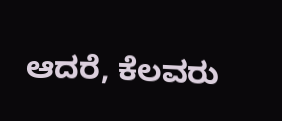ಆದರೆ, ಕೆಲವರು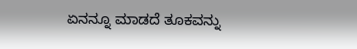ಏನನ್ನೂ ಮಾಡದೆ ತೂಕವನ್ನು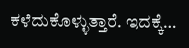ಕಳೆದುಕೊಳ್ಳುತ್ತಾರೆ. ಇದಕ್ಕೆ…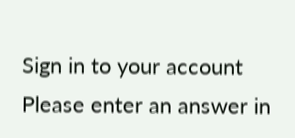Sign in to your account
Please enter an answer in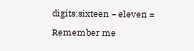digits:sixteen − eleven =
Remember me